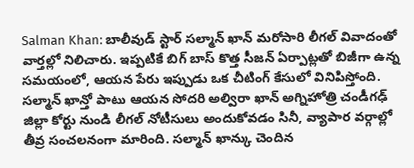Salman Khan: బాలీవుడ్ స్టార్ సల్మాన్ ఖాన్ మరోసారి లీగల్ వివాదంతో వార్తల్లో నిలిచారు. ఇప్పటికే బిగ్ బాస్ కొత్త సీజన్ ఏర్పాట్లతో బిజీగా ఉన్న సమయంలో, ఆయన పేరు ఇప్పుడు ఒక చీటింగ్ కేసులో వినిపిస్తోంది. సల్మాన్ ఖాన్తో పాటు ఆయన సోదరి అల్విరా ఖాన్ అగ్నిహోత్రి చండీగఢ్ జిల్లా కోర్టు నుండి లీగల్ నోటీసులు అందుకోవడం సినీ, వ్యాపార వర్గాల్లో తీవ్ర సంచలనంగా మారింది. సల్మాన్ ఖాన్కు చెందిన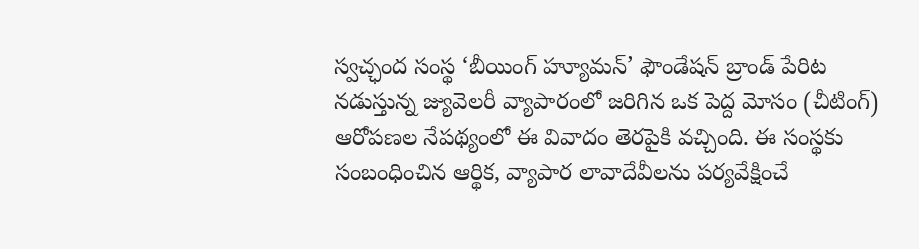స్వచ్ఛంద సంస్థ ‘బీయింగ్ హ్యూమన్’ ఫౌండేషన్ బ్రాండ్ పేరిట నడుస్తున్న జ్యువెలరీ వ్యాపారంలో జరిగిన ఒక పెద్ద మోసం (చీటింగ్) ఆరోపణల నేపథ్యంలో ఈ వివాదం తెరపైకి వచ్చింది. ఈ సంస్థకు సంబంధించిన ఆర్థిక, వ్యాపార లావాదేవీలను పర్యవేక్షించే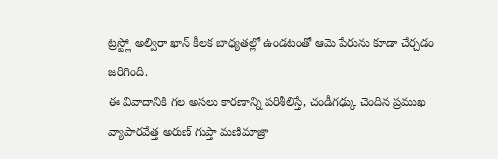ట్రస్ట్లో అల్విరా ఖాన్ కీలక బాధ్యతల్లో ఉండటంతో ఆమె పేరును కూడా చేర్చడం జరిగింది.
ఈ వివాదానికి గల అసలు కారణాన్ని పరిశీలిస్తే, చండీగఢ్కు చెందిన ప్రముఖ వ్యాపారవేత్త అరుణ్ గుప్తా మణిమాజ్రా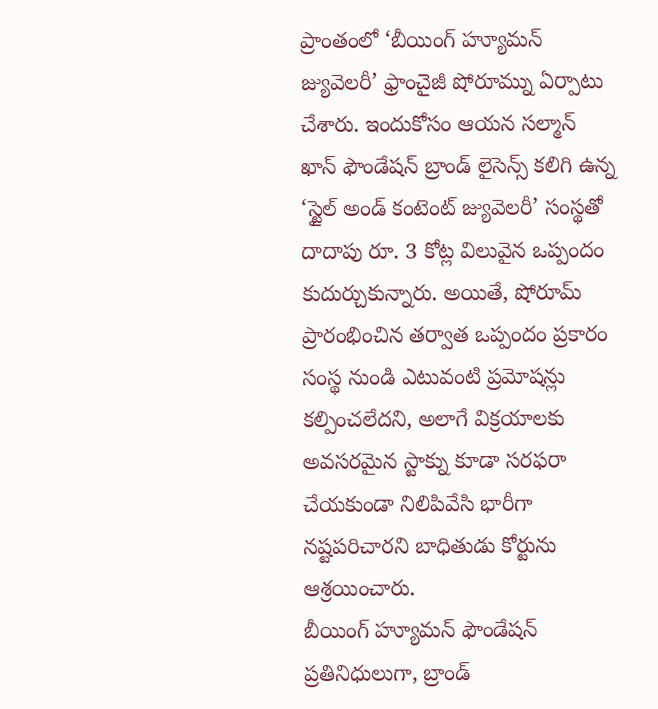ప్రాంతంలో ‘బీయింగ్ హ్యూమన్ జ్యువెలరీ’ ఫ్రాంచైజీ షోరూమ్ను ఏర్పాటు చేశారు. ఇందుకోసం ఆయన సల్మాన్ ఖాన్ ఫౌండేషన్ బ్రాండ్ లైసెన్స్ కలిగి ఉన్న ‘స్టైల్ అండ్ కంటెంట్ జ్యువెలరీ’ సంస్థతో దాదాపు రూ. 3 కోట్ల విలువైన ఒప్పందం కుదుర్చుకున్నారు. అయితే, షోరూమ్ ప్రారంభించిన తర్వాత ఒప్పందం ప్రకారం సంస్థ నుండి ఎటువంటి ప్రమోషన్లు కల్పించలేదని, అలాగే విక్రయాలకు అవసరమైన స్టాక్ను కూడా సరఫరా చేయకుండా నిలిపివేసి భారీగా నష్టపరిచారని బాధితుడు కోర్టును ఆశ్రయించారు.
బీయింగ్ హ్యూమన్ ఫౌండేషన్ ప్రతినిధులుగా, బ్రాండ్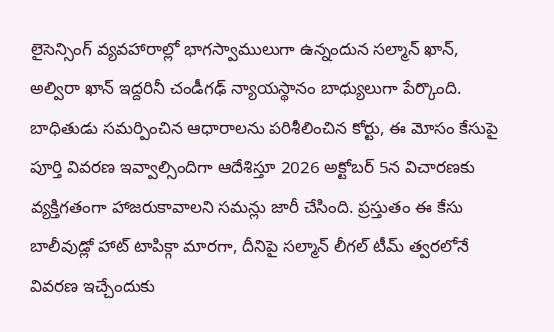లైసెన్సింగ్ వ్యవహారాల్లో భాగస్వాములుగా ఉన్నందున సల్మాన్ ఖాన్, అల్విరా ఖాన్ ఇద్దరినీ చండీగఢ్ న్యాయస్థానం బాధ్యులుగా పేర్కొంది. బాధితుడు సమర్పించిన ఆధారాలను పరిశీలించిన కోర్టు, ఈ మోసం కేసుపై పూర్తి వివరణ ఇవ్వాల్సిందిగా ఆదేశిస్తూ 2026 అక్టోబర్ 5న విచారణకు వ్యక్తిగతంగా హాజరుకావాలని సమన్లు జారీ చేసింది. ప్రస్తుతం ఈ కేసు బాలీవుడ్లో హాట్ టాపిక్గా మారగా, దీనిపై సల్మాన్ లీగల్ టీమ్ త్వరలోనే వివరణ ఇచ్చేందుకు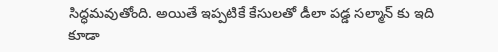సిద్ధమవుతోంది. అయితే ఇప్పటికే కేసులతో డీలా పడ్డ సల్మాన్ కు ఇది కూడా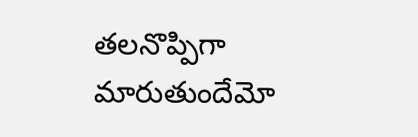తలనొప్పిగా మారుతుందేమో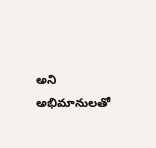అని అభిమానులతో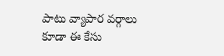పాటు వ్యాపార వర్గాలు కూడా ఈ కేసు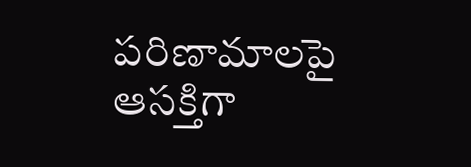పరిణామాలపై ఆసక్తిగా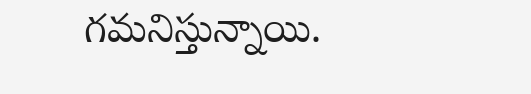గమనిస్తున్నాయి.